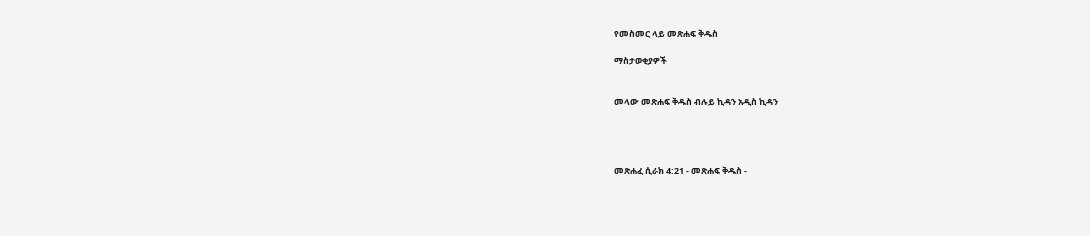የመስመር ላይ መጽሐፍ ቅዱስ

ማስታወቂያዎች


መላው መጽሐፍ ቅዱስ ብሉይ ኪዳን አዲስ ኪዳን




መጽሐፈ ሲራክ 4:21 - መጽሐፍ ቅዱስ -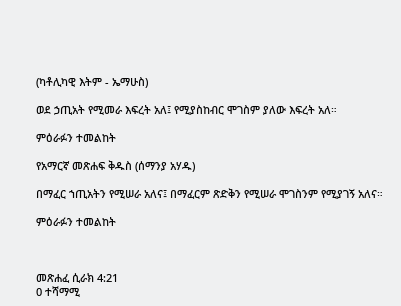(ካቶሊካዊ እትም - ኤማሁስ)

ወደ ኃጢአት የሚመራ እፍረት አለ፤ የሚያስከብር ሞገስም ያለው እፍረት አለ።

ምዕራፉን ተመልከት

የአማርኛ መጽሐፍ ቅዱስ (ሰማንያ አሃዱ)

በማፈር ኀጢአትን የሚሠራ አለና፤ በማፈርም ጽድቅን የሚሠራ ሞገስንም የሚያገኝ አለና።

ምዕራፉን ተመልከት



መጽሐፈ ሲራክ 4:21
0 ተሻማሚ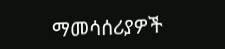ማመሳሰሪያዎች